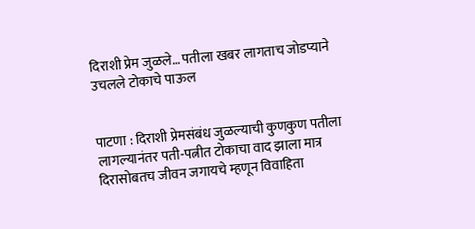दिराशी प्रेम जुळले… पतीला खबर लागताच जोडप्याने उचलले टोकाचे पाऊल


पाटणा : दिराशी प्रेमसंबंध जुळल्याची कुणकुण पतीला लागल्यानंतर पती-पत्नीत टोकाचा वाद झाला मात्र दिरासोबतच जीवन जगायचे म्हणून विवाहिता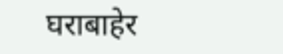घराबाहेर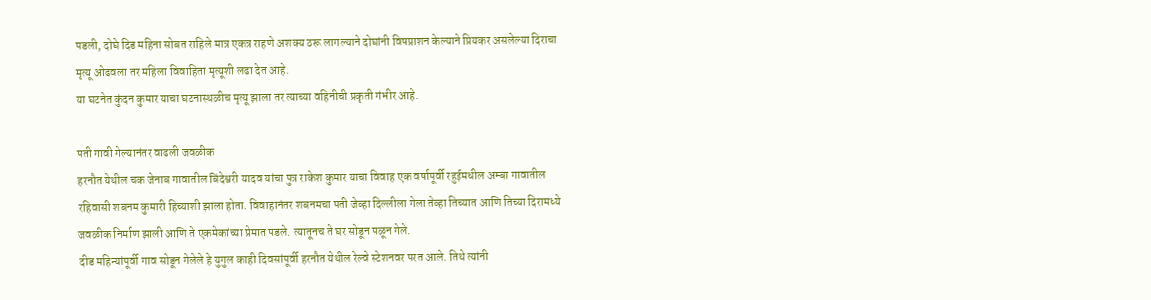पडली, दोघे दिड महिना सोबत राहिले मात्र एकत्र राहणे अशक्य ठरू लागल्याने दोघांनी विषप्राशन केल्याने प्रियकर असलेल्या दिराचा मृत्यू ओढवला तर महिला विवाहिता मृत्यूशी लढा देत आहे.
या घटनेत कुंदन कुमार याचा घटनास्थळीच मृत्यू झाला तर त्याच्या वहिनीची प्रकृती गंभीर आहे.

पती गावी गेल्यानंतर वाढली जवळीक
हरनौत येथील चक जेनाब गावातील बिंदेश्वरी यादव यांचा पुत्र राकेश कुमार याचा विवाह एक वर्षापूर्वी रहुईमधील अम्बा गावातील रहिवासी शबनम कुमारी हिच्याशी झाला होता. विवाहानंतर शबनमचा पती जेव्हा दिल्लीला गेला तेव्हा तिच्यात आणि तिच्या दिरामध्ये जवळीक निर्माण झाली आणि ते एकमेकांच्या प्रेमात पडले. त्यातूनच ते घर सोडून पळून गेले.
दीड महिन्यांपूर्वी गाव सोडून गेलेले हे युगुल काही दिवसांपूर्वी हरनौत येथील रेल्वे स्टेशनवर परत आले. तिथे त्यांनी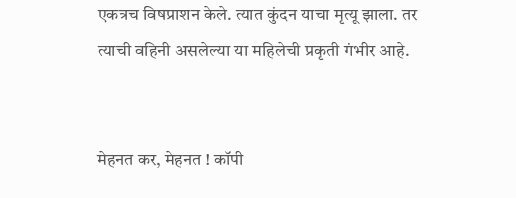एकत्रच विषप्राशन केले. त्यात कुंदन याचा मृत्यू झाला. तर त्याची वहिनी असलेल्या या महिलेची प्रकृती गंभीर आहे.


मेहनत कर, मेहनत ! कॉपी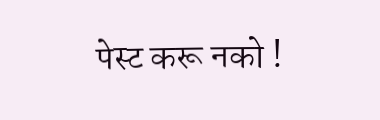पेस्ट करू नको !